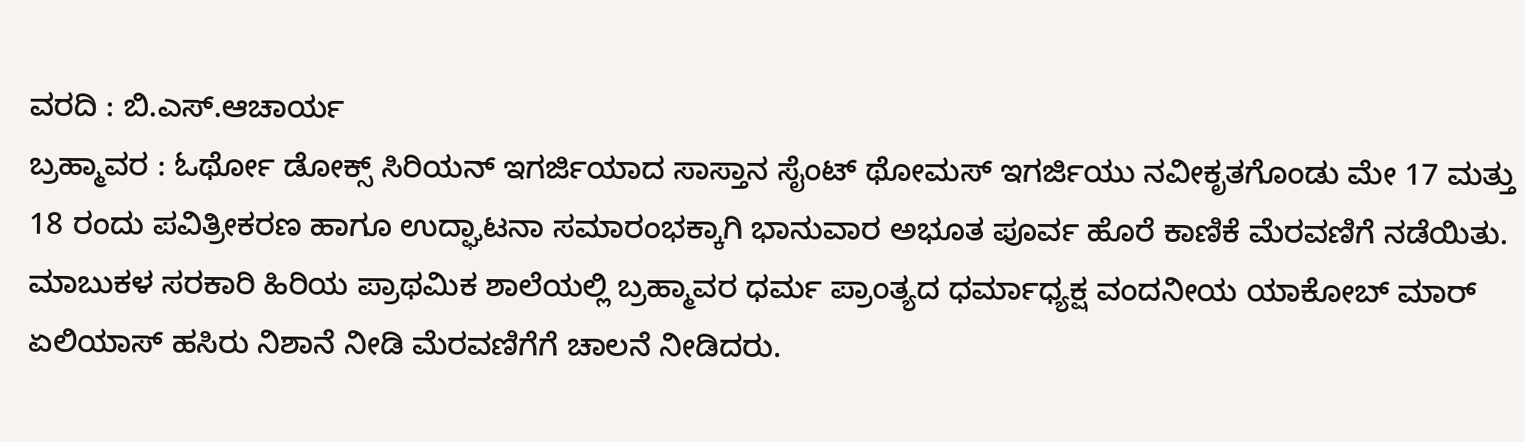ವರದಿ : ಬಿ.ಎಸ್.ಆಚಾರ್ಯ
ಬ್ರಹ್ಮಾವರ : ಓರ್ಥೋ ಡೋಕ್ಸ್ ಸಿರಿಯನ್ ಇಗರ್ಜಿಯಾದ ಸಾಸ್ತಾನ ಸೈಂಟ್ ಥೋಮಸ್ ಇಗರ್ಜಿಯು ನವೀಕೃತಗೊಂಡು ಮೇ 17 ಮತ್ತು 18 ರಂದು ಪವಿತ್ರೀಕರಣ ಹಾಗೂ ಉದ್ಘಾಟನಾ ಸಮಾರಂಭಕ್ಕಾಗಿ ಭಾನುವಾರ ಅಭೂತ ಪೂರ್ವ ಹೊರೆ ಕಾಣಿಕೆ ಮೆರವಣಿಗೆ ನಡೆಯಿತು.
ಮಾಬುಕಳ ಸರಕಾರಿ ಹಿರಿಯ ಪ್ರಾಥಮಿಕ ಶಾಲೆಯಲ್ಲಿ ಬ್ರಹ್ಮಾವರ ಧರ್ಮ ಪ್ರಾಂತ್ಯದ ಧರ್ಮಾಧ್ಯಕ್ಷ ವಂದನೀಯ ಯಾಕೋಬ್ ಮಾರ್ ಏಲಿಯಾಸ್ ಹಸಿರು ನಿಶಾನೆ ನೀಡಿ ಮೆರವಣಿಗೆಗೆ ಚಾಲನೆ ನೀಡಿದರು.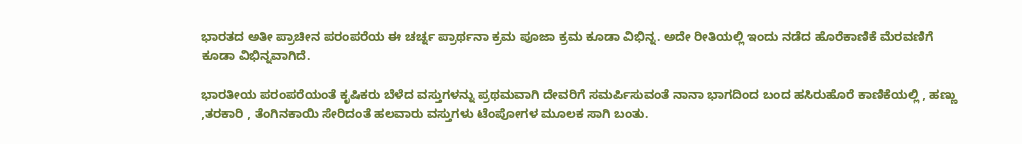ಭಾರತದ ಅತೀ ಪ್ರಾಚೀನ ಪರಂಪರೆಯ ಈ ಚರ್ಚ್ನ ಪ್ರಾರ್ಥನಾ ಕ್ರಮ ಪೂಜಾ ಕ್ರಮ ಕೂಡಾ ವಿಭಿನ್ನ. ಅದೇ ರೀತಿಯಲ್ಲಿ ಇಂದು ನಡೆದ ಹೊರೆಕಾಣಿಕೆ ಮೆರವಣಿಗೆ ಕೂಡಾ ವಿಭಿನ್ನವಾಗಿದೆ.

ಭಾರತೀಯ ಪರಂಪರೆಯಂತೆ ಕೃಷಿಕರು ಬೆಳೆದ ವಸ್ತುಗಳನ್ನು ಪ್ರಥಮವಾಗಿ ದೇವರಿಗೆ ಸಮರ್ಪಿಸುವಂತೆ ನಾನಾ ಭಾಗದಿಂದ ಬಂದ ಹಸಿರುಹೊರೆ ಕಾಣಿಕೆಯಲ್ಲಿ , ಹಣ್ಣು ,ತರಕಾರಿ , ತೆಂಗಿನಕಾಯಿ ಸೇರಿದಂತೆ ಹಲವಾರು ವಸ್ತುಗಳು ಟೆಂಪೋಗಳ ಮೂಲಕ ಸಾಗಿ ಬಂತು.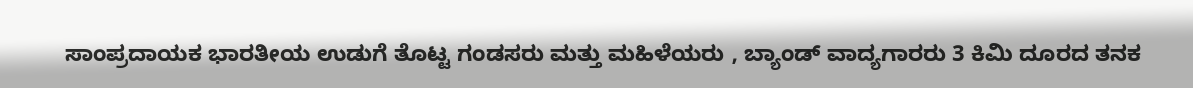ಸಾಂಪ್ರದಾಯಕ ಭಾರತೀಯ ಉಡುಗೆ ತೊಟ್ಟ ಗಂಡಸರು ಮತ್ತು ಮಹಿಳೆಯರು , ಬ್ಯಾಂಡ್ ವಾದ್ಯಗಾರರು 3 ಕಿಮಿ ದೂರದ ತನಕ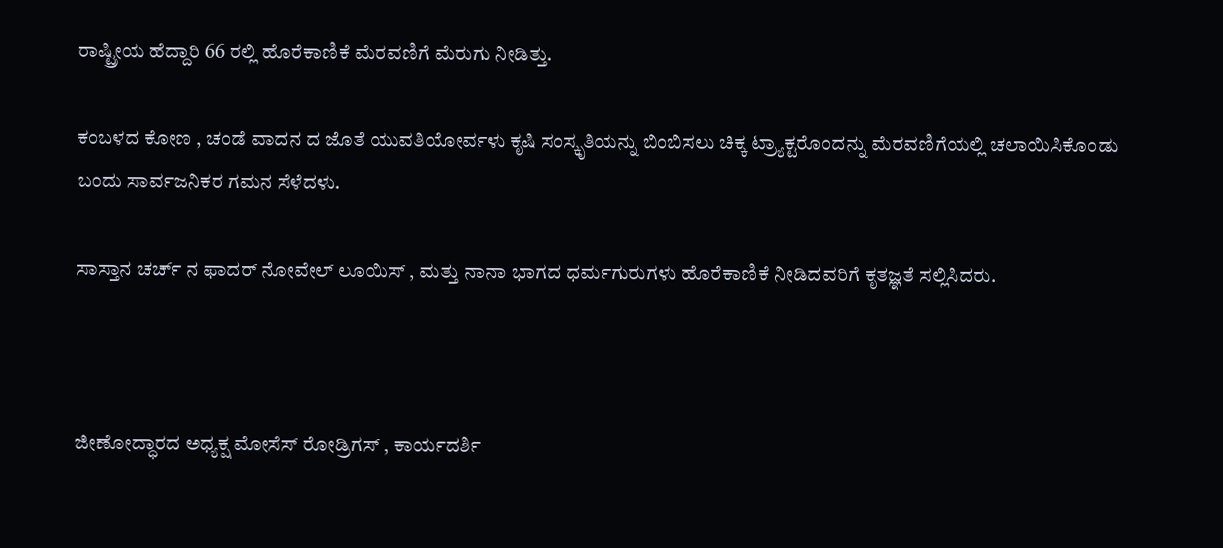ರಾಷ್ಟ್ರೀಯ ಹೆದ್ದಾರಿ 66 ರಲ್ಲಿ ಹೊರೆಕಾಣಿಕೆ ಮೆರವಣಿಗೆ ಮೆರುಗು ನೀಡಿತ್ತು.

ಕಂಬಳದ ಕೋಣ , ಚಂಡೆ ವಾದನ ದ ಜೊತೆ ಯುವತಿಯೋರ್ವಳು ಕೃಷಿ ಸಂಸ್ಕೃತಿಯನ್ನು ಬಿಂಬಿಸಲು ಚಿಕ್ಕ ಟ್ರ್ಯಾಕ್ಟರೊಂದನ್ನು ಮೆರವಣಿಗೆಯಲ್ಲಿ ಚಲಾಯಿಸಿಕೊಂಡು ಬಂದು ಸಾರ್ವಜನಿಕರ ಗಮನ ಸೆಳೆದಳು.

ಸಾಸ್ತಾನ ಚರ್ಚ್ ನ ಫಾದರ್ ನೋವೇಲ್ ಲೂಯಿಸ್ , ಮತ್ತು ನಾನಾ ಭಾಗದ ಧರ್ಮಗುರುಗಳು ಹೊರೆಕಾಣಿಕೆ ನೀಡಿದವರಿಗೆ ಕೃತಜ್ಞತೆ ಸಲ್ಲಿಸಿದರು.



ಜೀಣೋದ್ಧಾರದ ಅಧ್ಯಕ್ಷ ಮೋಸೆಸ್ ರೋಡ್ರಿಗಸ್ , ಕಾರ್ಯದರ್ಶಿ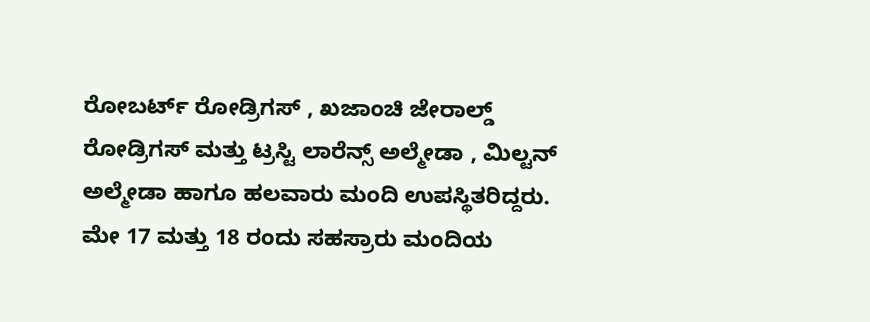ರೋಬರ್ಟ್ ರೋಡ್ರಿಗಸ್ , ಖಜಾಂಚಿ ಜೇರಾಲ್ಡ್ ರೋಡ್ರಿಗಸ್ ಮತ್ತು ಟ್ರಸ್ಟಿ ಲಾರೆನ್ಸ್ ಅಲ್ಮೇಡಾ , ಮಿಲ್ಟನ್ ಅಲ್ಮೇಡಾ ಹಾಗೂ ಹಲವಾರು ಮಂದಿ ಉಪಸ್ಥಿತರಿದ್ದರು.
ಮೇ 17 ಮತ್ತು 18 ರಂದು ಸಹಸ್ರಾರು ಮಂದಿಯ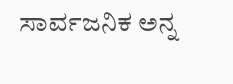ಸಾರ್ವಜನಿಕ ಅನ್ನ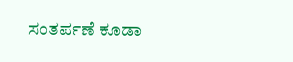ಸಂತರ್ಪಣೆ ಕೂಡಾ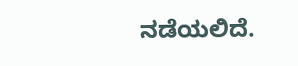ನಡೆಯಲಿದೆ.